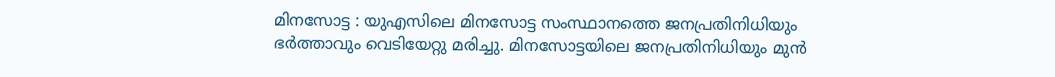മിനസോട്ട : യുഎസിലെ മിനസോട്ട സംസ്ഥാനത്തെ ജനപ്രതിനിധിയും ഭർത്താവും വെടിയേറ്റു മരിച്ചു. മിനസോട്ടയിലെ ജനപ്രതിനിധിയും മുൻ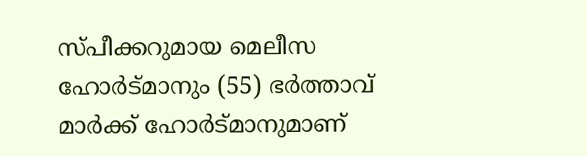സ്പീക്കറുമായ മെലീസ ഹോർട്മാനും (55) ഭർത്താവ് മാർക്ക് ഹോർട്മാനുമാണ്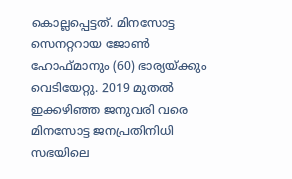കൊല്ലപ്പെട്ടത്. മിനസോട്ട സെനറ്ററായ ജോൺ ഹോഫ്മാനും (60) ഭാര്യയ്ക്കും വെടിയേറ്റു. 2019 മുതൽ ഇക്കഴിഞ്ഞ ജനുവരി വരെ മിനസോട്ട ജനപ്രതിനിധി സഭയിലെ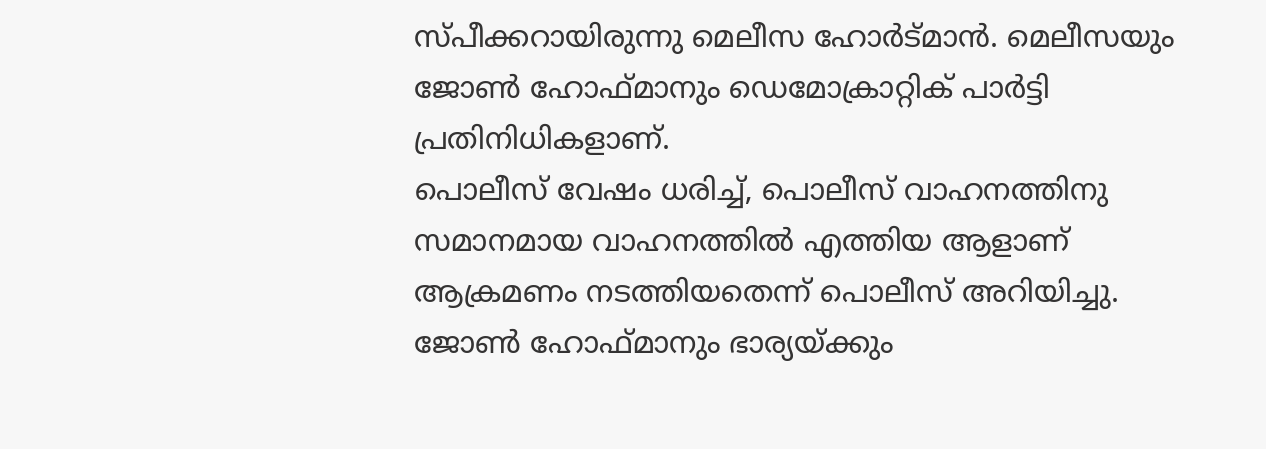സ്പീക്കറായിരുന്നു മെലീസ ഹോർട്മാൻ. മെലീസയും ജോൺ ഹോഫ്മാനും ഡെമോക്രാറ്റിക് പാർട്ടി പ്രതിനിധികളാണ്.
പൊലീസ് വേഷം ധരിച്ച്, പൊലീസ് വാഹനത്തിനു സമാനമായ വാഹനത്തിൽ എത്തിയ ആളാണ് ആക്രമണം നടത്തിയതെന്ന് പൊലീസ് അറിയിച്ചു. ജോൺ ഹോഫ്മാനും ഭാര്യയ്ക്കും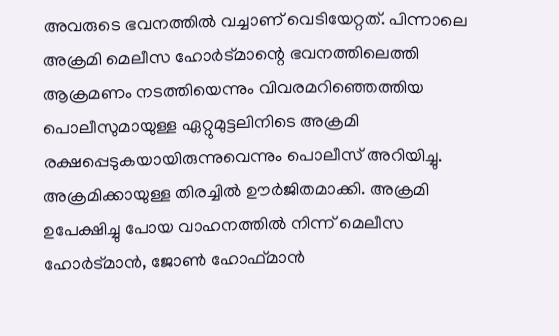അവരുടെ ഭവനത്തിൽ വച്ചാണ് വെടിയേറ്റത്. പിന്നാലെ അക്രമി മെലീസ ഹോർട്മാന്റെ ഭവനത്തിലെത്തി ആക്രമണം നടത്തിയെന്നും വിവരമറിഞ്ഞെത്തിയ പൊലീസുമായുള്ള ഏറ്റുമുട്ടലിനിടെ അക്രമി രക്ഷപ്പെടുകയായിരുന്നുവെന്നും പൊലീസ് അറിയിച്ചു.
അക്രമിക്കായുള്ള തിരച്ചിൽ ഊർജിതമാക്കി. അക്രമി ഉപേക്ഷിച്ചു പോയ വാഹനത്തിൽ നിന്ന് മെലീസ ഹോർട്മാൻ, ജോൺ ഹോഫ്മാൻ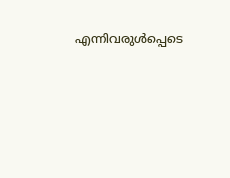എന്നിവരുൾപ്പെടെ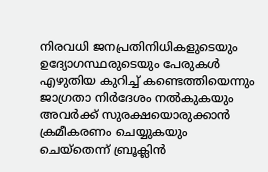നിരവധി ജനപ്രതിനിധികളുടെയും ഉദ്യോഗസ്ഥരുടെയും പേരുകൾ എഴുതിയ കുറിച്ച് കണ്ടെത്തിയെന്നും ജാഗ്രതാ നിർദേശം നൽകുകയും അവർക്ക് സുരക്ഷയൊരുക്കാൻ ക്രമീകരണം ചെയ്യുകയും ചെയ്തെന്ന് ബ്രൂക്ലിൻ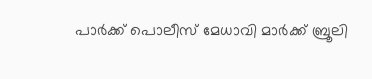പാർക്ക് പൊലീസ് മേധാവി മാർക്ക് ബ്രൂലി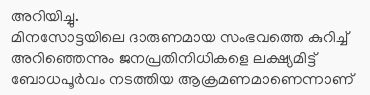അറിയിച്ചു.
മിനസോട്ടയിലെ ദാരുണമായ സംഭവത്തെ കുറിച്ച് അറിഞ്ഞെന്നും ജനപ്രതിനിധികളെ ലക്ഷ്യമിട്ട് ബോധപൂർവം നടത്തിയ ആക്രമണമാണെന്നാണ്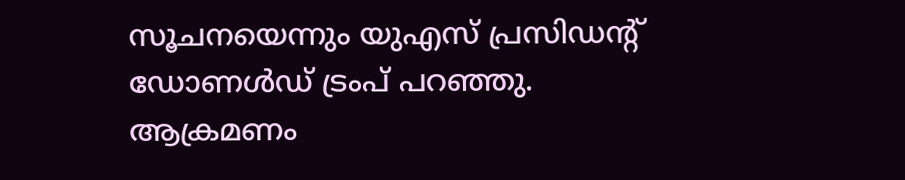സൂചനയെന്നും യുഎസ് പ്രസിഡന്റ് ഡോണൾഡ് ട്രംപ് പറഞ്ഞു. ആക്രമണം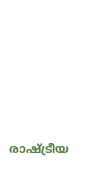രാഷ്ട്രീയ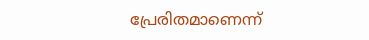പ്രേരിതമാണെന്ന്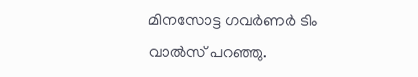മിനസോട്ട ഗവർണർ ടിം വാൽസ് പറഞ്ഞു.